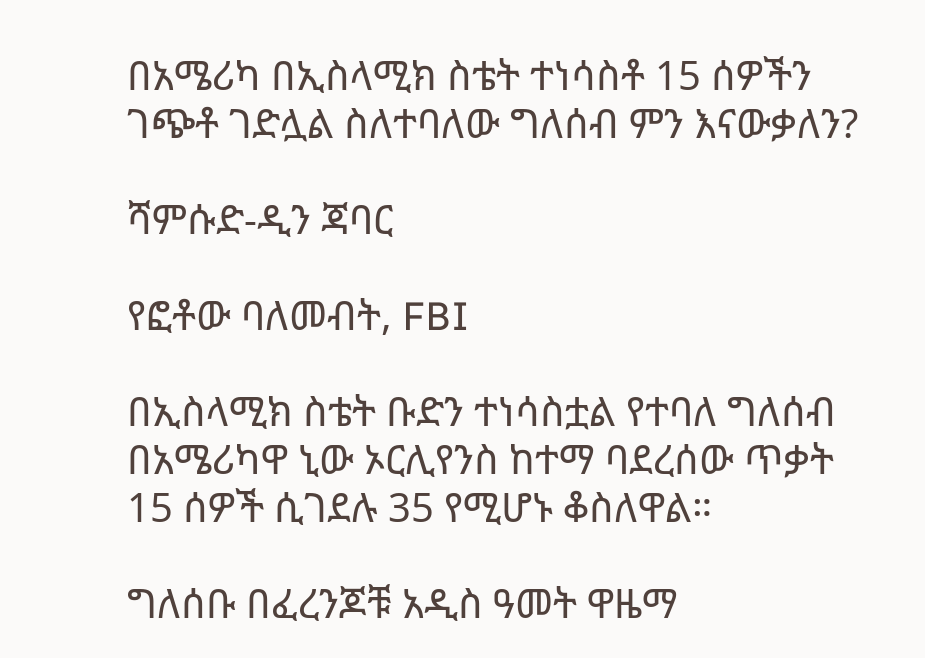በአሜሪካ በኢስላሚክ ስቴት ተነሳስቶ 15 ሰዎችን ገጭቶ ገድሏል ስለተባለው ግለሰብ ምን እናውቃለን?

ሻምሱድ-ዲን ጃባር

የፎቶው ባለመብት, FBI

በኢስላሚክ ስቴት ቡድን ተነሳስቷል የተባለ ግለሰብ በአሜሪካዋ ኒው ኦርሊየንስ ከተማ ባደረሰው ጥቃት 15 ሰዎች ሲገደሉ 35 የሚሆኑ ቆስለዋል።

ግለሰቡ በፈረንጆቹ አዲስ ዓመት ዋዜማ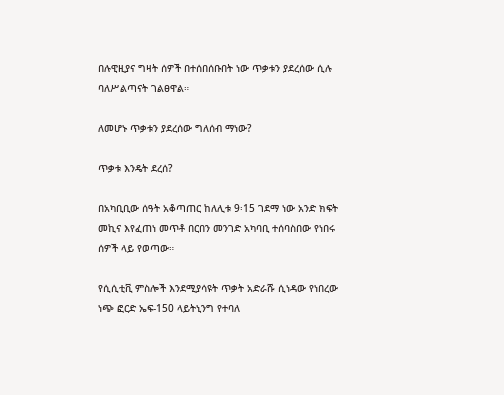በሉዊዚያና ግዛት ሰዎች በተሰበሰቡበት ነው ጥቃቱን ያደረሰው ሲሉ ባለሥልጣናት ገልፀዋል።

ለመሆኑ ጥቃቱን ያደረሰው ግለሰብ ማነው?

ጥቃቱ እንዴት ደረሰ?

በአካቢቢው ሰዓት አቆጣጠር ከለሊቱ 9፡15 ገደማ ነው አንድ ክፍት መኪና እየፈጠነ መጥቶ በርበን መንገድ አካባቢ ተሰባስበው የነበሩ ሰዎች ላይ የወጣው።

የሲሲቲቪ ምስሎች እንደሚያሳዩት ጥቃት አድራሹ ሲነዳው የነበረው ነጭ ፎርድ ኤፍ-150 ላይትኒንግ የተባለ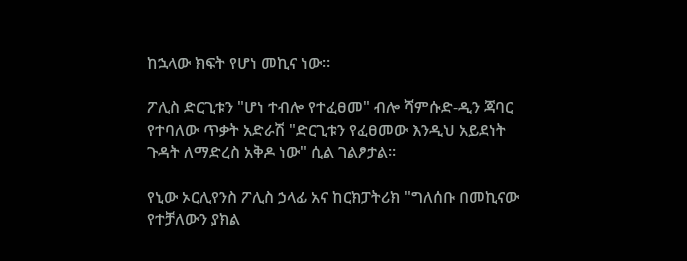ከኋላው ክፍት የሆነ መኪና ነው።

ፖሊስ ድርጊቱን "ሆነ ተብሎ የተፈፀመ" ብሎ ሻምሱድ-ዲን ጃባር የተባለው ጥቃት አድራሽ "ድርጊቱን የፈፀመው እንዲህ አይደነት ጉዳት ለማድረስ አቅዶ ነው" ሲል ገልፆታል።

የኒው ኦርሊየንስ ፖሊስ ኃላፊ አና ከርክፓትሪክ "ግለሰቡ በመኪናው የተቻለውን ያክል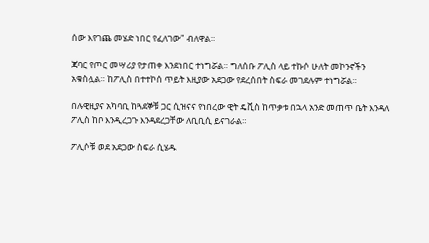ሰው እየገጨ መሄድ ነበር የፈለገው" ብለዋል።

ጃባር የጦር መሣሪያ የታጠቀ እንደነበር ተነግሯል። ግለሰቡ ፖሊስ ላይ ተኩሶ ሁለት መኮንኖችን አቁስሏል። ከፖሊስ በተተኮሰ ጥይት እዚያው አደጋው የደረሰበት ስፍራ መገደሉም ተነግሯል።

በሉዊዚያና አካባቢ ከጓደኞቹ ጋር ሲዝናና የነበረው ዊት ዴቪስ ከጥቃቱ በኋላ አንድ መጠጥ ቤት እንዳለ ፖሊስ ከቦ እንዲረጋጉ እንዳደረጋቸው ለቢቢሲ ይናገራል።

ፖሊሶቹ ወደ አደጋው ስፍራ ሲሄዱ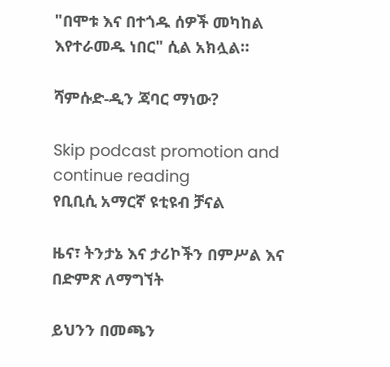"በሞቱ እና በተጎዱ ሰዎች መካከል እየተራመዱ ነበር" ሲል አክሏል።

ሻምሱድ-ዲን ጃባር ማነው?

Skip podcast promotion and continue reading
የቢቢሲ አማርኛ ዩቲዩብ ቻናል

ዜና፣ ትንታኔ እና ታሪኮችን በምሥል እና በድምጽ ለማግኘት

ይህንን በመጫን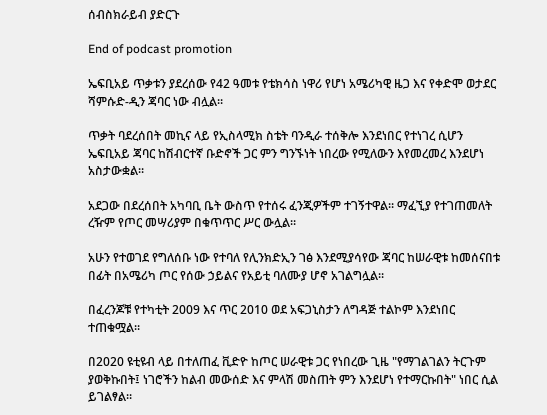ሰብስክራይብ ያድርጉ

End of podcast promotion

ኤፍቢአይ ጥቃቱን ያደረሰው የ42 ዓመቱ የቴክሳስ ነዋሪ የሆነ አሜሪካዊ ዜጋ እና የቀድሞ ወታደር ሻምሱድ-ዲን ጃባር ነው ብሏል።

ጥቃት ባደረሰበት መኪና ላይ የኢስላሚክ ስቴት ባንዲራ ተሰቅሎ እንደነበር የተነገረ ሲሆን ኤፍቢአይ ጃባር ከሽብርተኛ ቡድኖች ጋር ምን ግንኙነት ነበረው የሚለውን እየመረመረ እንደሆነ አስታውቋል።

አደጋው በደረሰበት አካባቢ ቤት ውስጥ የተሰሩ ፈንጂዎችም ተገኝተዋል። ማፈኚያ የተገጠመለት ረዥም የጦር መሣሪያም በቁጥጥር ሥር ውሏል።

አሁን የተወገደ የግለሰቡ ነው የተባለ የሊንክድኢን ገፅ እንደሚያሳየው ጃባር ከሠራዊቱ ከመሰናበቱ በፊት በአሜሪካ ጦር የሰው ኃይልና የአይቲ ባለሙያ ሆኖ አገልግሏል።

በፈረንጆቹ የተካቲት 2009 እና ጥር 2010 ወደ አፍጋኒስታን ለግዳጅ ተልኮም እንደነበር ተጠቁሟል።

በ2020 ዩቲዩብ ላይ በተለጠፈ ቪድዮ ከጦር ሠራዊቱ ጋር የነበረው ጊዜ "የማገልገልን ትርጉም ያወቅኩበት፤ ነገሮችን ከልብ መውሰድ እና ምላሽ መስጠት ምን እንደሆነ የተማርኩበት" ነበር ሲል ይገልፃል።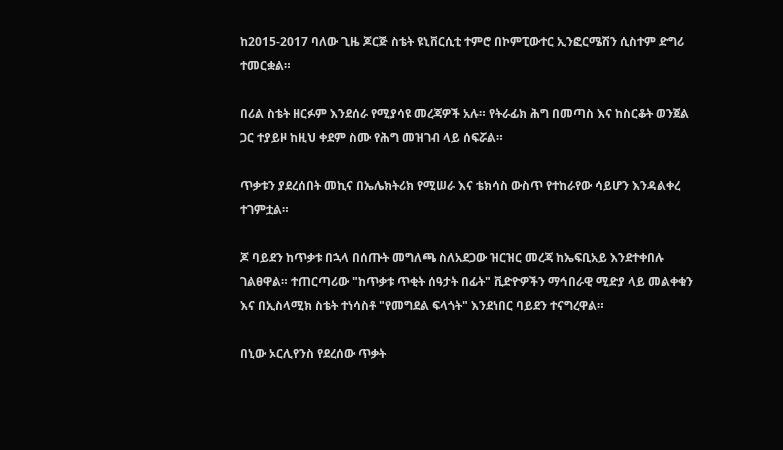ከ2015-2017 ባለው ጊዜ ጆርጅ ስቴት ዩኒቨርሲቲ ተምሮ በኮምፒውተር ኢንፎርሜሽን ሲስተም ድግሪ ተመርቋል።

በሪል ስቴት ዘርፉም እንደሰራ የሚያሳዩ መረጃዎች አሉ። የትራፊክ ሕግ በመጣስ እና ከስርቆት ወንጀል ጋር ተያይዞ ከዚህ ቀደም ስሙ የሕግ መዝገብ ላይ ሰፍሯል።

ጥቃቱን ያደረሰበት መኪና በኤሌክትሪክ የሚሠራ እና ቴክሳስ ውስጥ የተከራየው ሳይሆን እንዳልቀረ ተገምቷል።

ጆ ባይደን ከጥቃቱ በኋላ በሰጡት መግለጫ ስለአደጋው ዝርዝር መረጃ ከኤፍቢአይ እንደተቀበሉ ገልፀዋል። ተጠርጣሪው "ከጥቃቱ ጥቂት ሰዓታት በፊት" ቪድዮዎችን ማኅበራዊ ሚድያ ላይ መልቀቁን እና በኢስላሚክ ስቴት ተነሳስቶ "የመግደል ፍላጎት" እንደነበር ባይደን ተናግረዋል።

በኒው ኦርሊየንስ የደረሰው ጥቃት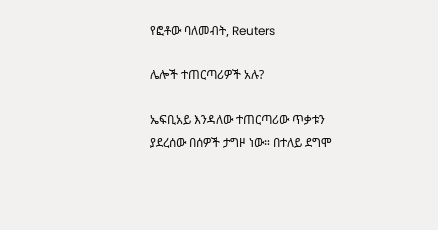የፎቶው ባለመብት, Reuters

ሌሎች ተጠርጣሪዎች አሉ?

ኤፍቢአይ እንዳለው ተጠርጣሪው ጥቃቱን ያደረሰው በሰዎች ታግዞ ነው። በተለይ ደግሞ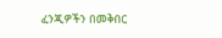ፈንጂዎችን በመቅበር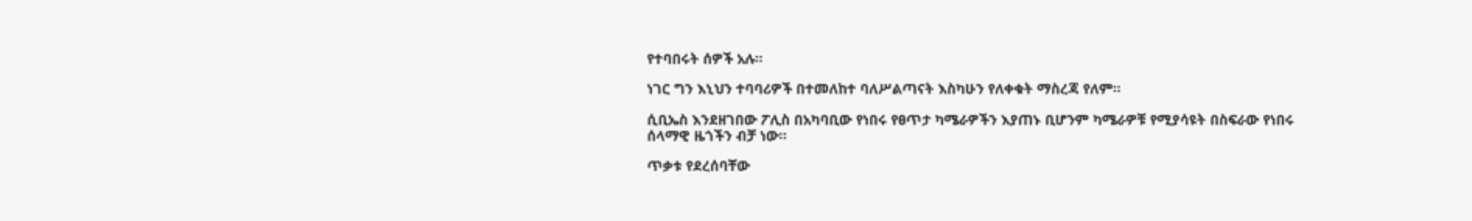የተባበሩት ሰዎች አሉ።

ነገር ግን እኒህን ተባባሪዎች በተመለከተ ባለሥልጣናት እስካሁን የለቀቁት ማስረጃ የለም።

ሲቢኤስ እንደዘገበው ፖሊስ በአካባቢው የነበሩ የፀጥታ ካሜራዎችን እያጠኑ ቢሆንም ካሜራዎቹ የሚያሳዩት በስፍራው የነበሩ ሰላማዊ ዜጎችን ብቻ ነው።

ጥቃቱ የደረሰባቸው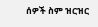ሰዎች ስም ዝርዝር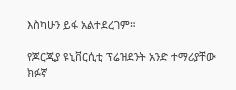እስካሁን ይፋ አልተደረገም።

የጆርጂያ ዩኒቨርሲቲ ፕሬዝደንት አንድ ተማሪያቸው ክፉኛ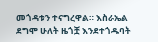መጎዳቱን ተናግረዋል። እስራኤል ደግሞ ሁለት ዜጎቿ እንደተጎዱባት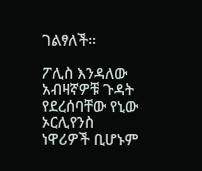ገልፃለች።

ፖሊስ እንዳለው አብዛኛዎቹ ጉዳት የደረሰባቸው የኒው ኦርሊየንስ ነዋሪዎች ቢሆኑም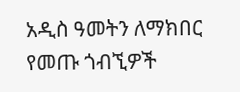አዲስ ዓመትን ለማክበር የመጡ ጎብኚዎች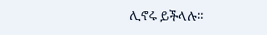ሊኖሩ ይችላሉ።